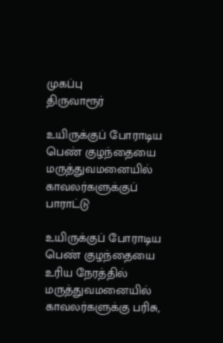முகப்பு
திருவாரூர்

உயிருக்குப் போராடிய பெண் குழந்தையை மருத்துவமனையில் காவலர்களுக்குப் பாராட்டு

உயிருக்குப் போராடிய பெண் குழந்தையை உரிய நேரத்தில் மருத்துவமனையில் காவலர்களுக்கு பரிசு,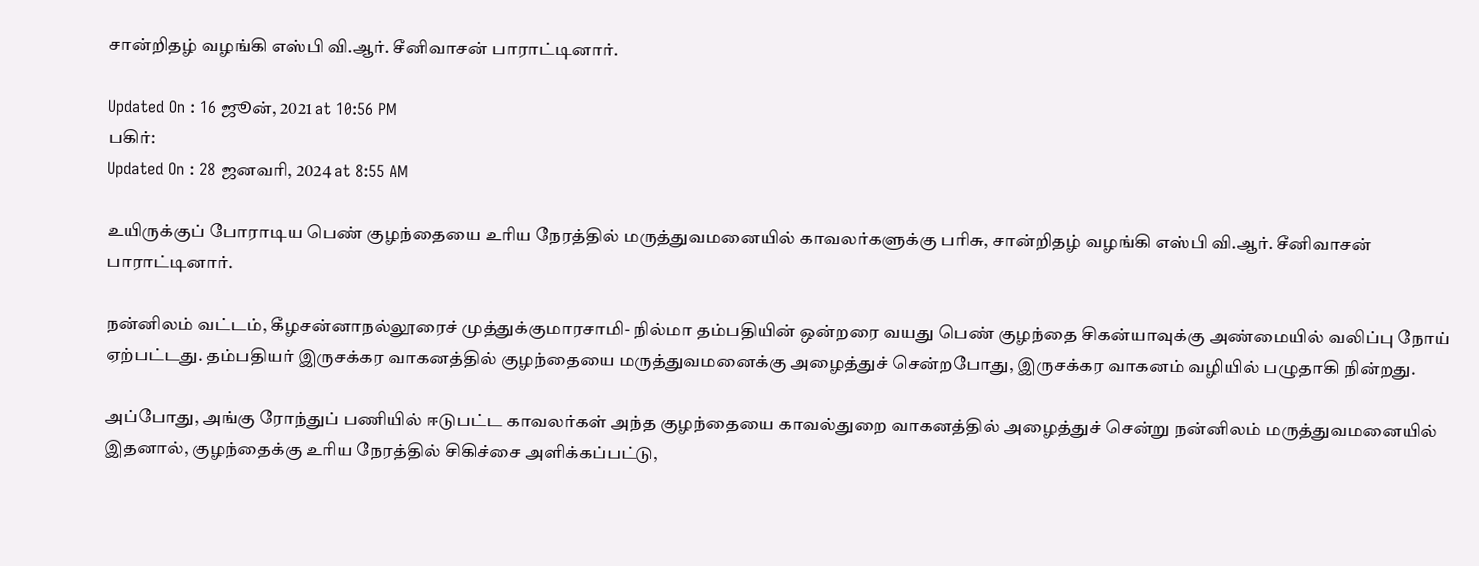சான்றிதழ் வழங்கி எஸ்பி வி.ஆர். சீனிவாசன் பாராட்டினார்.

Updated On : 16 ஜூன், 2021 at 10:56 PM
பகிர்:
Updated On : 28 ஜனவரி, 2024 at 8:55 AM

உயிருக்குப் போராடிய பெண் குழந்தையை உரிய நேரத்தில் மருத்துவமனையில் காவலர்களுக்கு பரிசு, சான்றிதழ் வழங்கி எஸ்பி வி.ஆர். சீனிவாசன் பாராட்டினார்.

நன்னிலம் வட்டம், கீழசன்னாநல்லூரைச் முத்துக்குமாரசாமி- நில்மா தம்பதியின் ஒன்றரை வயது பெண் குழந்தை சிகன்யாவுக்கு அண்மையில் வலிப்பு நோய் ஏற்பட்டது. தம்பதியர் இருசக்கர வாகனத்தில் குழந்தையை மருத்துவமனைக்கு அழைத்துச் சென்றபோது, இருசக்கர வாகனம் வழியில் பழுதாகி நின்றது.

அப்போது, அங்கு ரோந்துப் பணியில் ஈடுபட்ட காவலர்கள் அந்த குழந்தையை காவல்துறை வாகனத்தில் அழைத்துச் சென்று நன்னிலம் மருத்துவமனையில் இதனால், குழந்தைக்கு உரிய நேரத்தில் சிகிச்சை அளிக்கப்பட்டு,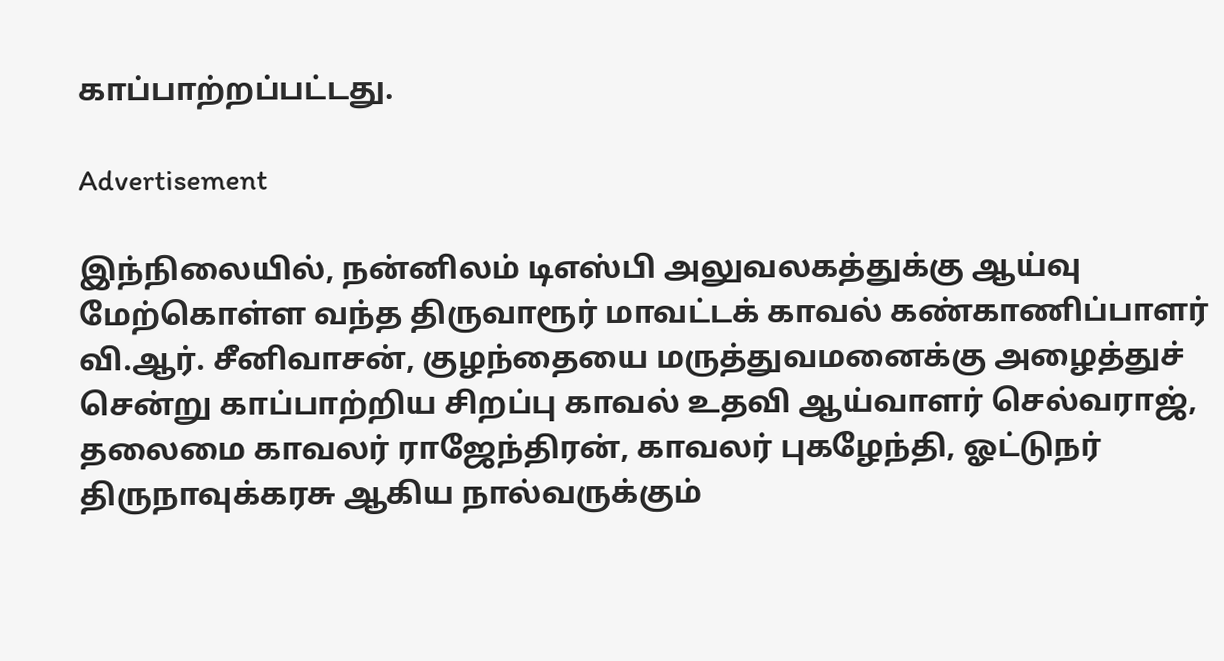காப்பாற்றப்பட்டது.

Advertisement

இந்நிலையில், நன்னிலம் டிஎஸ்பி அலுவலகத்துக்கு ஆய்வு மேற்கொள்ள வந்த திருவாரூர் மாவட்டக் காவல் கண்காணிப்பாளர் வி.ஆர். சீனிவாசன், குழந்தையை மருத்துவமனைக்கு அழைத்துச் சென்று காப்பாற்றிய சிறப்பு காவல் உதவி ஆய்வாளர் செல்வராஜ், தலைமை காவலர் ராஜேந்திரன், காவலர் புகழேந்தி, ஓட்டுநர் திருநாவுக்கரசு ஆகிய நால்வருக்கும்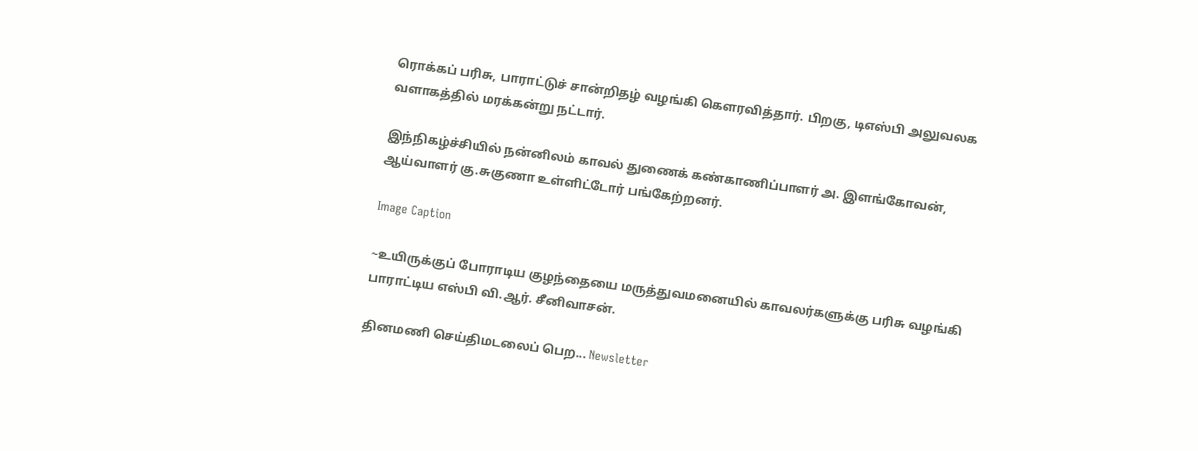ரொக்கப் பரிசு, பாராட்டுச் சான்றிதழ் வழங்கி கௌரவித்தார். பிறகு, டிஎஸ்பி அலுவலக வளாகத்தில் மரக்கன்று நட்டார்.

இந்நிகழ்ச்சியில் நன்னிலம் காவல் துணைக் கண்காணிப்பாளர் அ. இளங்கோவன், ஆய்வாளர் கு.சுகுணா உள்ளிட்டோர் பங்கேற்றனர்.

Image Caption

~உயிருக்குப் போராடிய குழந்தையை மருத்துவமனையில் காவலர்களுக்கு பரிசு வழங்கி பாராட்டிய எஸ்பி வி.ஆர். சீனிவாசன்.

தினமணி செய்திமடலைப் பெற... Newsletter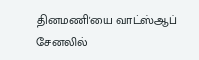தினமணி'யை வாட்ஸ்ஆப் சேனலில்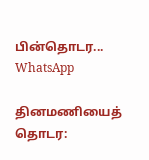பின்தொடர... WhatsApp

தினமணியைத் தொடர: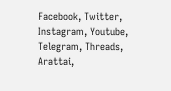Facebook, Twitter, Instagram, Youtube, Telegram, Threads, Arattai,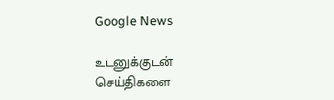Google News

உடனுக்குடன் செய்திகளை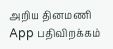அறிய தினமணி App பதிவிறக்கம்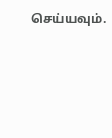செய்யவும்.